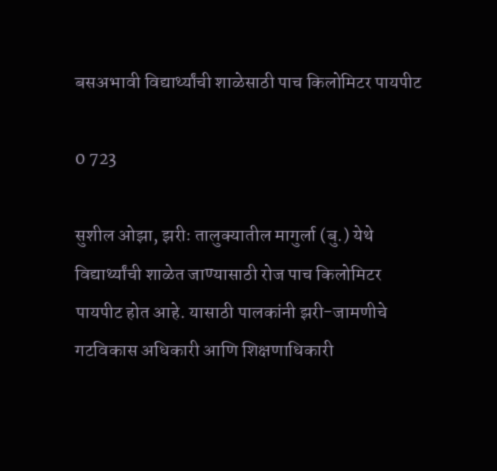बसअभावी विद्यार्थ्यांची शाळेसाठी पाच किलोमिटर पायपीट

0 723

सुशील ओझा, झरीः तालुक्यातील मागुर्ला (बु.) येथे विद्यार्थ्यांची शाळेत जाण्यासाठी रोज पाच किलोमिटर पायपीट होत आहे. यासाठी पालकांनी झरी-जामणीचे गटविकास अधिकारी आणि शिक्षणाधिकारी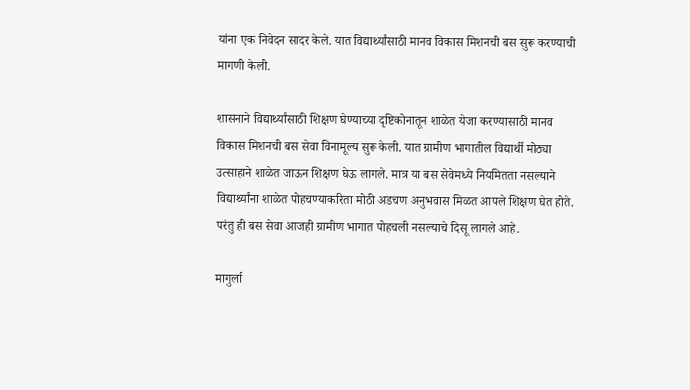यांना एक निवेदन सादर केले. यात विद्यार्थ्यांसाठी मानव विकास मिशनची बस सुरू करण्याची मागणी केली.

शासनाने विद्यार्थ्यांसाठी शिक्षण घेण्याच्या दृष्टिकोनातून शाळेत येजा करण्यासाठी मानव विकास मिशनची बस सेवा विनामूल्य सुरू केली. यात ग्रामीण भागातील विद्यार्थी मोठ्या उत्साहाने शाळेत जाऊन शिक्षण घेऊ लागले. मात्र या बस सेवेमध्ये नियमितता नसल्याने विद्यार्थ्यांना शाळेत पोहचण्याकरिता मोठी अडचण अनुभवास मिळत आपले शिक्षण घेत होते. परंतु ही बस सेवा आजही ग्रामीण भागात पोहचली नसल्याचे दिसू लागले आहे.

मागुर्ला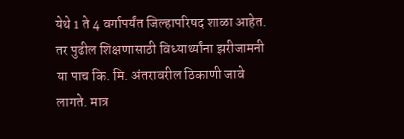येथे 1 ते 4 वर्गापर्यंत जिल्हापरिषद शाळा आहेत. तर पुढील शिक्षणासाठी विध्यार्थ्यांना झरीजामनी या पाच कि. मि. अंतरावरील ठिकाणी जावे लागते. मात्र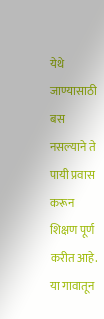येथे जाण्यासाठी बस नसल्याने ते पायी प्रवास करून शिक्षण पूर्ण करीत आहे. या गावातून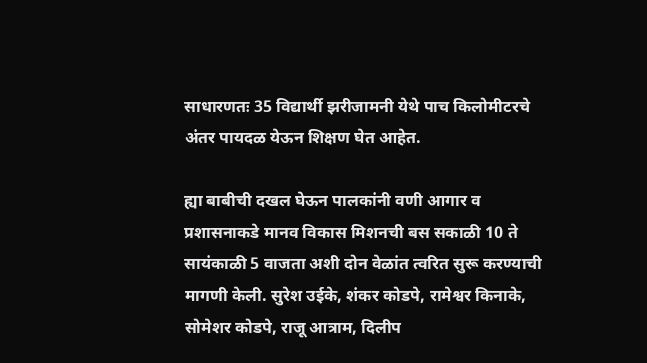साधारणतः 35 विद्यार्थी झरीजामनी येथे पाच किलोमीटरचे अंतर पायदळ येऊन शिक्षण घेत आहेत.

ह्या बाबीची दखल घेऊन पालकांनी वणी आगार व प्रशासनाकडे मानव विकास मिशनची बस सकाळी 10 ते सायंकाळी 5 वाजता अशी दोन वेळांत त्वरित सुरू करण्याची मागणी केली. सुरेश उईके, शंकर कोडपे, रामेश्वर किनाके, सोमेशर कोडपे, राजू आत्राम, दिलीप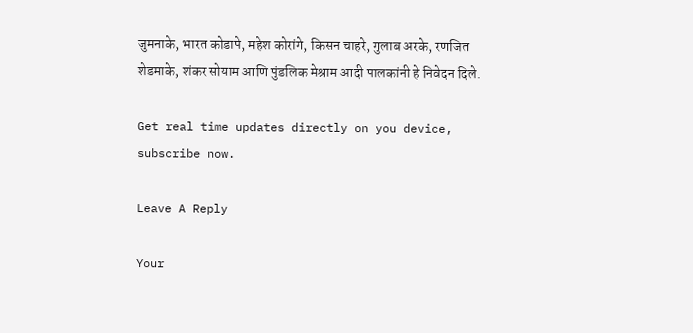जुमनाके, भारत कोडापे, महेश कोरांगे, किसन चाहरे, गुलाब अरके, रणजित शेडमाके, शंकर सोयाम आणि पुंडलिक मेश्राम आदी पालकांनी हे निवेदन दिले.

Get real time updates directly on you device, subscribe now.

Leave A Reply

Your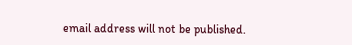email address will not be published.